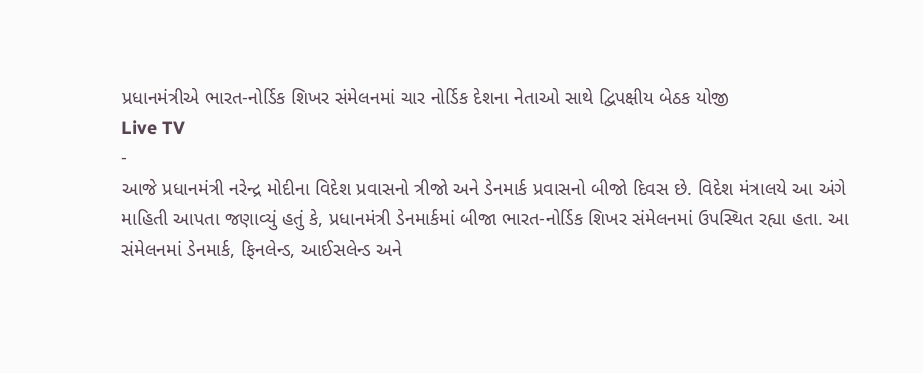પ્રધાનમંત્રીએ ભારત-નોર્ડિક શિખર સંમેલનમાં ચાર નોર્ડિક દેશના નેતાઓ સાથે દ્વિપક્ષીય બેઠક યોજી
Live TV
-
આજે પ્રધાનમંત્રી નરેન્દ્ર મોદીના વિદેશ પ્રવાસનો ત્રીજો અને ડેનમાર્ક પ્રવાસનો બીજો દિવસ છે. વિદેશ મંત્રાલયે આ અંગે માહિતી આપતા જણાવ્યું હતું કે, પ્રધાનમંત્રી ડેનમાર્કમાં બીજા ભારત-નોર્ડિક શિખર સંમેલનમાં ઉપસ્થિત રહ્યા હતા. આ સંમેલનમાં ડેનમાર્ક, ફિનલેન્ડ, આઈસલેન્ડ અને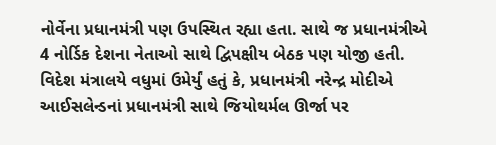નોર્વેના પ્રધાનમંત્રી પણ ઉપસ્થિત રહ્યા હતા. સાથે જ પ્રધાનમંત્રીએ 4 નોર્ડિક દેશના નેતાઓ સાથે દ્વિપક્ષીય બેઠક પણ યોજી હતી. વિદેશ મંત્રાલયે વધુમાં ઉમેર્યું હતું કે, પ્રધાનમંત્રી નરેન્દ્ર મોદીએ આઈસલેન્ડનાં પ્રધાનમંત્રી સાથે જિયોથર્મલ ઊર્જા પર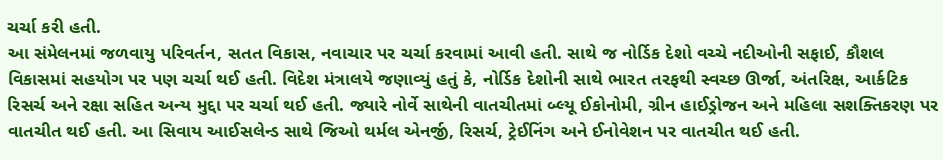ચર્ચા કરી હતી.
આ સંમેલનમાં જળવાયુ પરિવર્તન, સતત વિકાસ, નવાચાર પર ચર્ચા કરવામાં આવી હતી. સાથે જ નોર્ડિક દેશો વચ્ચે નદીઓની સફાઈ, કૌશલ વિકાસમાં સહયોગ પર પણ ચર્ચા થઈ હતી. વિદેશ મંત્રાલયે જણાવ્યું હતું કે, નોર્ડિક દેશોની સાથે ભારત તરફથી સ્વચ્છ ઊર્જા, અંતરિક્ષ, આર્કટિક રિસર્ચ અને રક્ષા સહિત અન્ય મુદ્દા પર ચર્ચા થઈ હતી. જ્યારે નોર્વે સાથેની વાતચીતમાં બ્લ્યૂ ઈકોનોમી, ગ્રીન હાઈડ્રોજન અને મહિલા સશક્તિકરણ પર વાતચીત થઈ હતી. આ સિવાય આઈસલેન્ડ સાથે જિઓ થર્મલ એનર્જી, રિસર્ચ, ટ્રેઈનિંગ અને ઈનોવેશન પર વાતચીત થઈ હતી.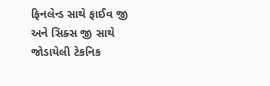ફિનલેન્ડ સાથે ફાઈવ જી અને સિક્સ જી સાથે જોડાયેલી ટેકનિક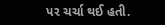પર ચર્ચા થઈ હતી.